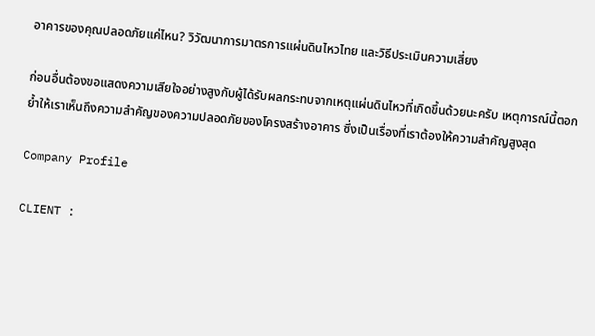อาคารของคุณปลอดภัยแค่ไหน? วิวัฒนาการมาตรการแผ่นดินไหวไทย และวิธีประเมินความเสี่ยง

ก่อนอื่นต้องขอแสดงความเสียใจอย่างสูงกับผู้ได้รับผลกระทบจากเหตุแผ่นดินไหวที่เกิดขึ้นด้วยนะครับ เหตุการณ์นี้ตอกย้ำให้เราเห็นถึงความสำคัญของความปลอดภัยของโครงสร้างอาคาร ซึ่งเป็นเรื่องที่เราต้องให้ความสำคัญสูงสุด

Company Profile

CLIENT :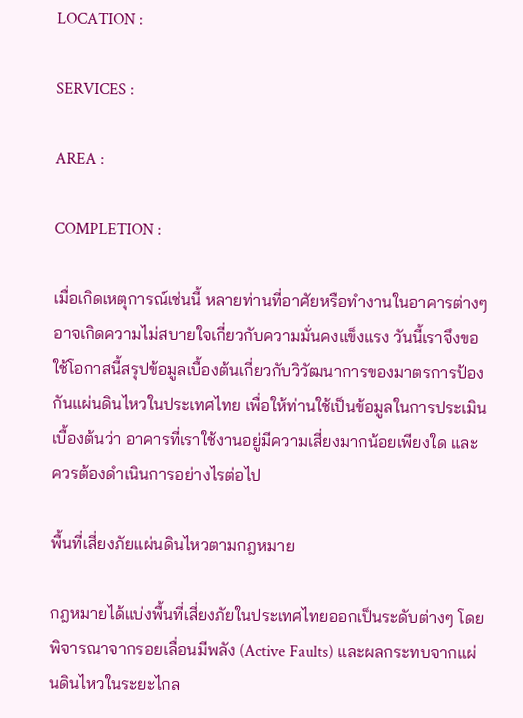LOCATION :

SERVICES :

AREA :

COMPLETION :

เมื่อเกิดเหตุการณ์เช่นนี้ หลายท่านที่อาศัยหรือทำงานในอาคารต่างๆ อาจเกิดความไม่สบายใจเกี่ยวกับความมั่นคงแข็งแรง วันนี้เราจึงขอใช้โอกาสนี้สรุปข้อมูลเบื้องต้นเกี่ยวกับวิวัฒนาการของมาตรการป้องกันแผ่นดินไหวในประเทศไทย เพื่อให้ท่านใช้เป็นข้อมูลในการประเมินเบื้องต้นว่า อาคารที่เราใช้งานอยู่มีความเสี่ยงมากน้อยเพียงใด และควรต้องดำเนินการอย่างไรต่อไป

พื้นที่เสี่ยงภัยแผ่นดินไหวตามกฎหมาย

กฎหมายได้แบ่งพื้นที่เสี่ยงภัยในประเทศไทยออกเป็นระดับต่างๆ โดยพิจารณาจากรอยเลื่อนมีพลัง (Active Faults) และผลกระทบจากแผ่นดินไหวในระยะไกล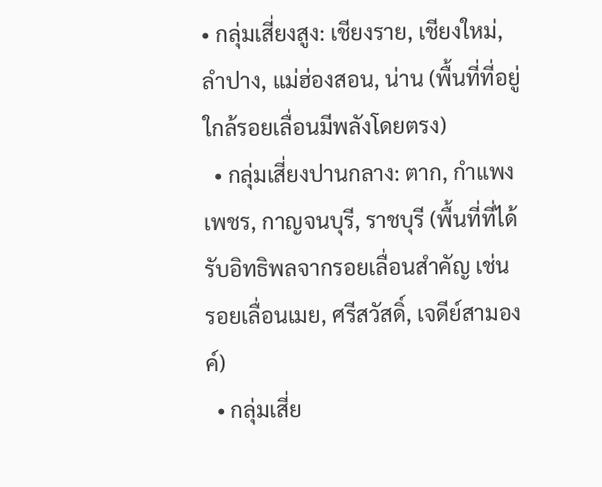• กลุ่มเสี่ยงสูง: เชียงราย, เชียงใหม่, ลำปาง, แม่ฮ่องสอน, น่าน (พื้นที่ที่อยู่ใกล้รอยเลื่อนมีพลังโดยตรง)
  • กลุ่มเสี่ยงปานกลาง: ตาก, กำแพงเพชร, กาญจนบุรี, ราชบุรี (พื้นที่ที่ได้รับอิทธิพลจากรอยเลื่อนสำคัญ เช่น รอยเลื่อนเมย, ศรีสวัสดิ์, เจดีย์สามองค์)
  • กลุ่มเสี่ย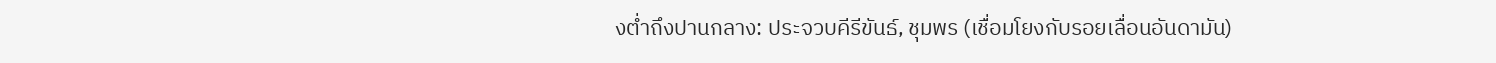งต่ำถึงปานกลาง: ประจวบคีรีขันธ์, ชุมพร (เชื่อมโยงกับรอยเลื่อนอันดามัน)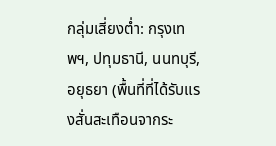กลุ่มเสี่ยงต่ำ: กรุงเทพฯ, ปทุมธานี, นนทบุรี, อยุธยา (พื้นที่ที่ได้รับแรงสั่นสะเทือนจากระ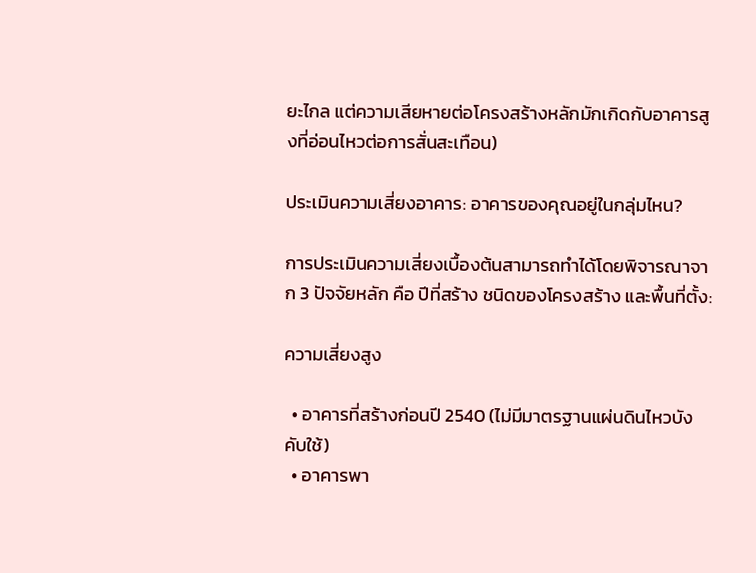ยะไกล แต่ความเสียหายต่อโครงสร้างหลักมักเกิดกับอาคารสูงที่อ่อนไหวต่อการสั่นสะเทือน)

ประเมินความเสี่ยงอาคาร: อาคารของคุณอยู่ในกลุ่มไหน?

การประเมินความเสี่ยงเบื้องต้นสามารถทำได้โดยพิจารณาจาก 3 ปัจจัยหลัก คือ ปีที่สร้าง ชนิดของโครงสร้าง และพื้นที่ตั้ง:

ความเสี่ยงสูง

  • อาคารที่สร้างก่อนปี 2540 (ไม่มีมาตรฐานแผ่นดินไหวบังคับใช้)
  • อาคารพา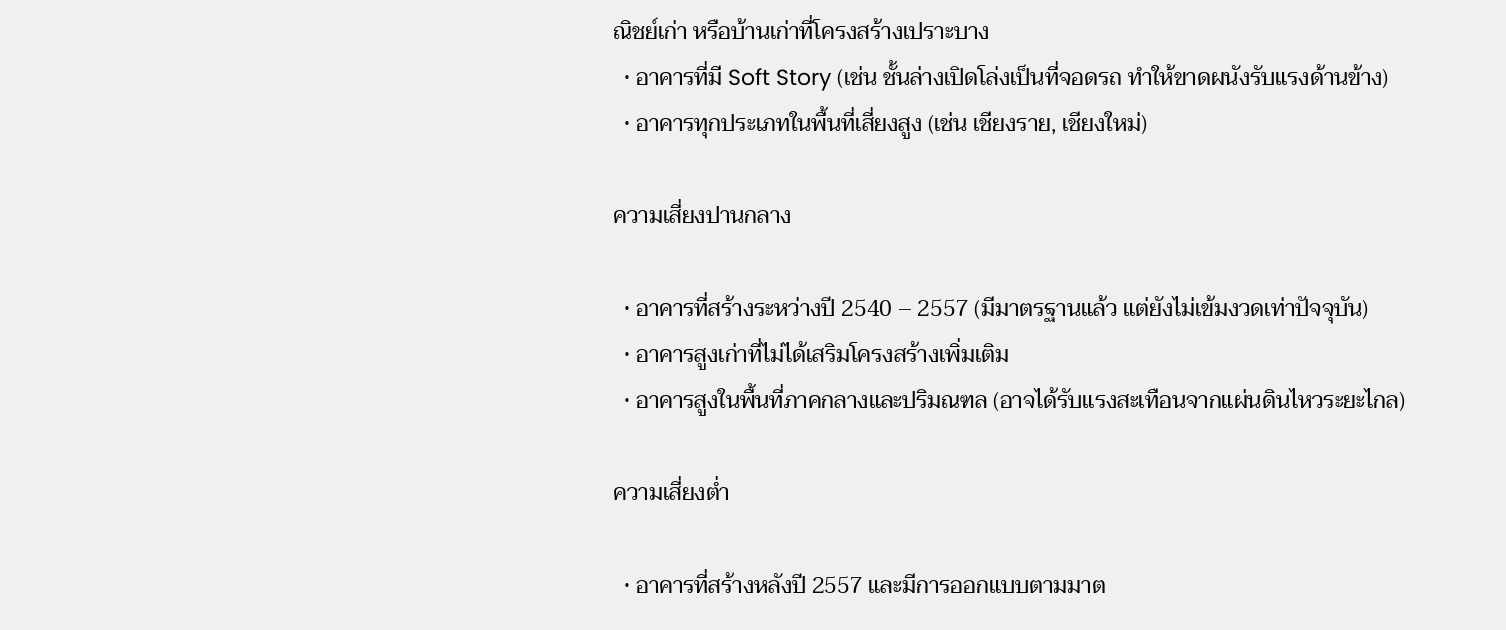ณิชย์เก่า หรือบ้านเก่าที่โครงสร้างเปราะบาง
  • อาคารที่มี Soft Story (เช่น ชั้นล่างเปิดโล่งเป็นที่จอดรถ ทำให้ขาดผนังรับแรงด้านข้าง)
  • อาคารทุกประเภทในพื้นที่เสี่ยงสูง (เช่น เชียงราย, เชียงใหม่)

ความเสี่ยงปานกลาง

  • อาคารที่สร้างระหว่างปี 2540 – 2557 (มีมาตรฐานแล้ว แต่ยังไม่เข้มงวดเท่าปัจจุบัน)
  • อาคารสูงเก่าที่ไม่ได้เสริมโครงสร้างเพิ่มเติม
  • อาคารสูงในพื้นที่ภาคกลางและปริมณฑล (อาจได้รับแรงสะเทือนจากแผ่นดินไหวระยะไกล)

ความเสี่ยงต่ำ

  • อาคารที่สร้างหลังปี 2557 และมีการออกแบบตามมาต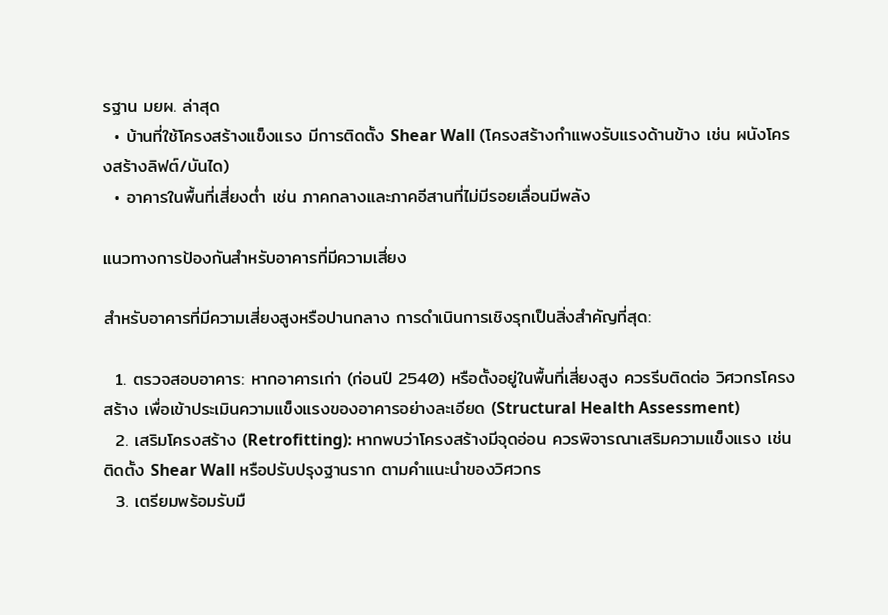รฐาน มยผ. ล่าสุด
  • บ้านที่ใช้โครงสร้างแข็งแรง มีการติดตั้ง Shear Wall (โครงสร้างกำแพงรับแรงด้านข้าง เช่น ผนังโครงสร้างลิฟต์/บันได)
  • อาคารในพื้นที่เสี่ยงต่ำ เช่น ภาคกลางและภาคอีสานที่ไม่มีรอยเลื่อนมีพลัง

แนวทางการป้องกันสำหรับอาคารที่มีความเสี่ยง

สำหรับอาคารที่มีความเสี่ยงสูงหรือปานกลาง การดำเนินการเชิงรุกเป็นสิ่งสำคัญที่สุด:

  1. ตรวจสอบอาคาร: หากอาคารเก่า (ก่อนปี 2540) หรือตั้งอยู่ในพื้นที่เสี่ยงสูง ควรรีบติดต่อ วิศวกรโครงสร้าง เพื่อเข้าประเมินความแข็งแรงของอาคารอย่างละเอียด (Structural Health Assessment)
  2. เสริมโครงสร้าง (Retrofitting): หากพบว่าโครงสร้างมีจุดอ่อน ควรพิจารณาเสริมความแข็งแรง เช่น ติดตั้ง Shear Wall หรือปรับปรุงฐานราก ตามคำแนะนำของวิศวกร
  3. เตรียมพร้อมรับมื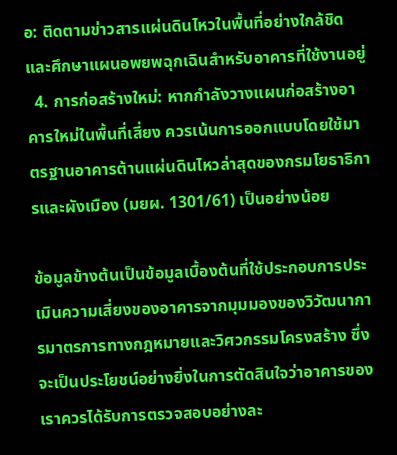อ: ติดตามข่าวสารแผ่นดินไหวในพื้นที่อย่างใกล้ชิด และศึกษาแผนอพยพฉุกเฉินสำหรับอาคารที่ใช้งานอยู่
  4. การก่อสร้างใหม่: หากกำลังวางแผนก่อสร้างอาคารใหม่ในพื้นที่เสี่ยง ควรเน้นการออกแบบโดยใช้มาตรฐานอาคารต้านแผ่นดินไหวล่าสุดของกรมโยธาธิการและผังเมือง (มยผ. 1301/61) เป็นอย่างน้อย

ข้อมูลข้างต้นเป็นข้อมูลเบื้องต้นที่ใช้ประกอบการประเมินความเสี่ยงของอาคารจากมุมมองของวิวัฒนาการมาตรการทางกฎหมายและวิศวกรรมโครงสร้าง ซึ่งจะเป็นประโยชน์อย่างยิ่งในการตัดสินใจว่าอาคารของเราควรได้รับการตรวจสอบอย่างละ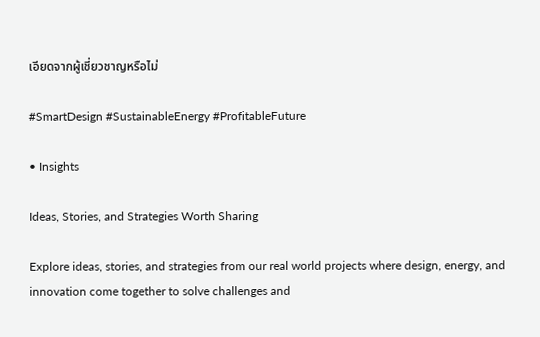เอียดจากผู้เชี่ยวชาญหรือไม่

#SmartDesign #SustainableEnergy #ProfitableFuture

• Insights

Ideas, Stories, and Strategies Worth Sharing

Explore ideas, stories, and strategies from our real world projects where design, energy, and innovation come together to solve challenges and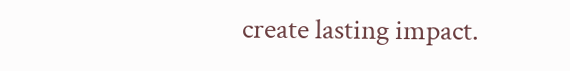create lasting impact.